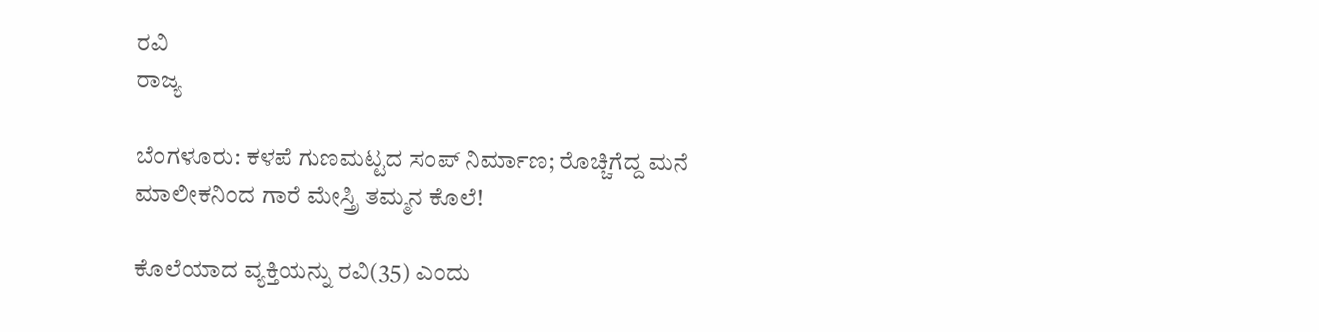ರವಿ
ರಾಜ್ಯ

ಬೆಂಗಳೂರು: ಕಳಪೆ ಗುಣಮಟ್ಟದ ಸಂಪ್ ನಿರ್ಮಾಣ; ರೊಚ್ಚಿಗೆದ್ದ ಮನೆ ಮಾಲೀಕನಿಂದ ಗಾರೆ ಮೇಸ್ತ್ರಿ ತಮ್ಮನ ಕೊಲೆ!

ಕೊಲೆಯಾದ ವ್ಯಕ್ತಿಯನ್ನು ರವಿ(35) ಎಂದು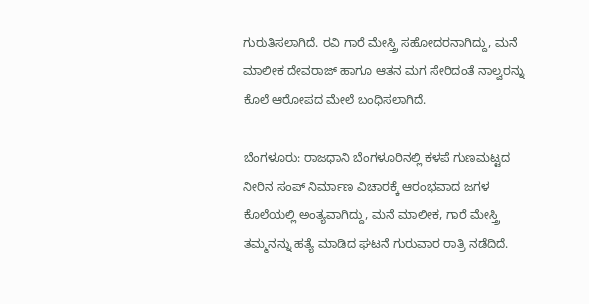ಗುರುತಿಸಲಾಗಿದೆ. ರವಿ ಗಾರೆ ಮೇಸ್ತ್ರಿ ಸಹೋದರನಾಗಿದ್ದು, ಮನೆ ಮಾಲೀಕ ದೇವರಾಜ್ ಹಾಗೂ ಆತನ ಮಗ ಸೇರಿದಂತೆ ನಾಲ್ವರನ್ನು ಕೊಲೆ ಆರೋಪದ ಮೇಲೆ ಬಂಧಿಸಲಾಗಿದೆ.

ಬೆಂಗಳೂರು: ರಾಜಧಾನಿ ಬೆಂಗಳೂರಿನಲ್ಲಿ ಕಳಪೆ ಗುಣಮಟ್ಟದ ನೀರಿನ ಸಂಪ್‌ ನಿರ್ಮಾಣ ವಿಚಾರಕ್ಕೆ ಆರಂಭವಾದ ಜಗಳ ಕೊಲೆಯಲ್ಲಿ ಅಂತ್ಯವಾಗಿದ್ದು, ಮನೆ ಮಾಲೀಕ, ಗಾರೆ ಮೇಸ್ತ್ರಿ ತಮ್ಮನನ್ನು ಹತ್ಯೆ ಮಾಡಿದ ಘಟನೆ ಗುರುವಾರ ರಾತ್ರಿ ನಡೆದಿದೆ.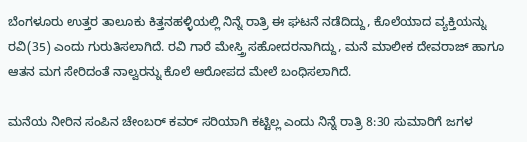ಬೆಂಗಳೂರು ಉತ್ತರ ತಾಲೂಕು ಕಿತ್ತನಹಳ್ಳಿಯಲ್ಲಿ ನಿನ್ನೆ ರಾತ್ರಿ ಈ ಘಟನೆ ನಡೆದಿದ್ದು, ಕೊಲೆಯಾದ ವ್ಯಕ್ತಿಯನ್ನು ರವಿ(35) ಎಂದು ಗುರುತಿಸಲಾಗಿದೆ. ರವಿ ಗಾರೆ ಮೇಸ್ತ್ರಿ ಸಹೋದರನಾಗಿದ್ದು, ಮನೆ ಮಾಲೀಕ ದೇವರಾಜ್ ಹಾಗೂ ಆತನ ಮಗ ಸೇರಿದಂತೆ ನಾಲ್ವರನ್ನು ಕೊಲೆ ಆರೋಪದ ಮೇಲೆ ಬಂಧಿಸಲಾಗಿದೆ.

ಮನೆಯ ನೀರಿನ ಸಂಪಿನ ಚೇಂಬರ್ ಕವರ್ ಸರಿಯಾಗಿ ಕಟ್ಟಿಲ್ಲ ಎಂದು ನಿನ್ನೆ ರಾತ್ರಿ‌ 8:30 ಸುಮಾರಿಗೆ ಜಗಳ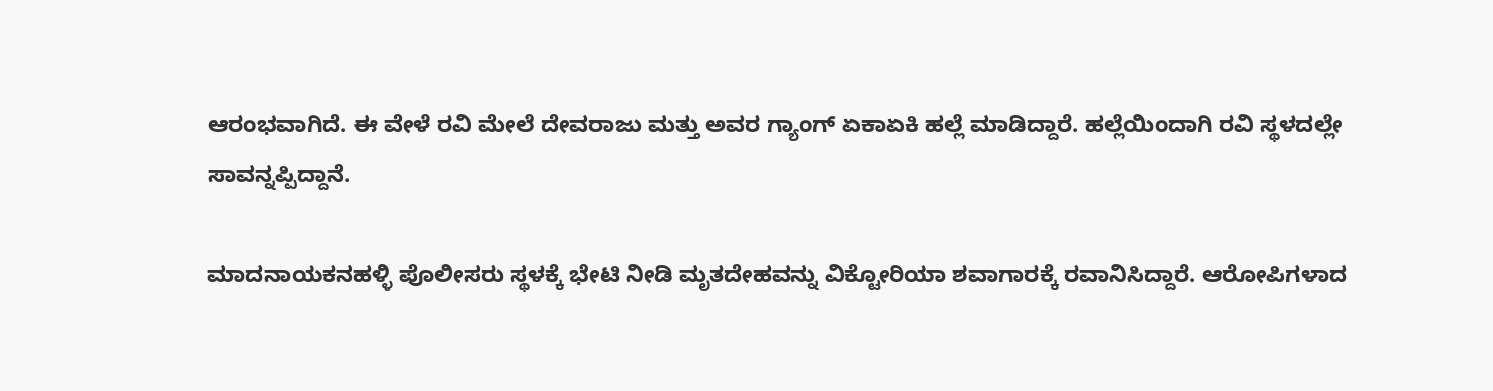ಆರಂಭವಾಗಿದೆ. ಈ ವೇಳೆ ರವಿ ಮೇಲೆ ದೇವರಾಜು ಮತ್ತು ಅವರ ಗ್ಯಾಂಗ್ ಏಕಾಏಕಿ ಹಲ್ಲೆ ಮಾಡಿದ್ದಾರೆ. ಹಲ್ಲೆಯಿಂದಾಗಿ ರವಿ ಸ್ಥಳದಲ್ಲೇ ಸಾವನ್ನಪ್ಪಿದ್ದಾನೆ.

ಮಾದನಾಯಕನಹಳ್ಳಿ ಪೊಲೀಸರು ಸ್ಥಳಕ್ಕೆ ಭೇಟಿ ನೀಡಿ ಮೃತದೇಹವನ್ನು ವಿಕ್ಟೋರಿಯಾ ಶವಾಗಾರಕ್ಕೆ ರವಾನಿಸಿದ್ದಾರೆ. ಆರೋಪಿಗಳಾದ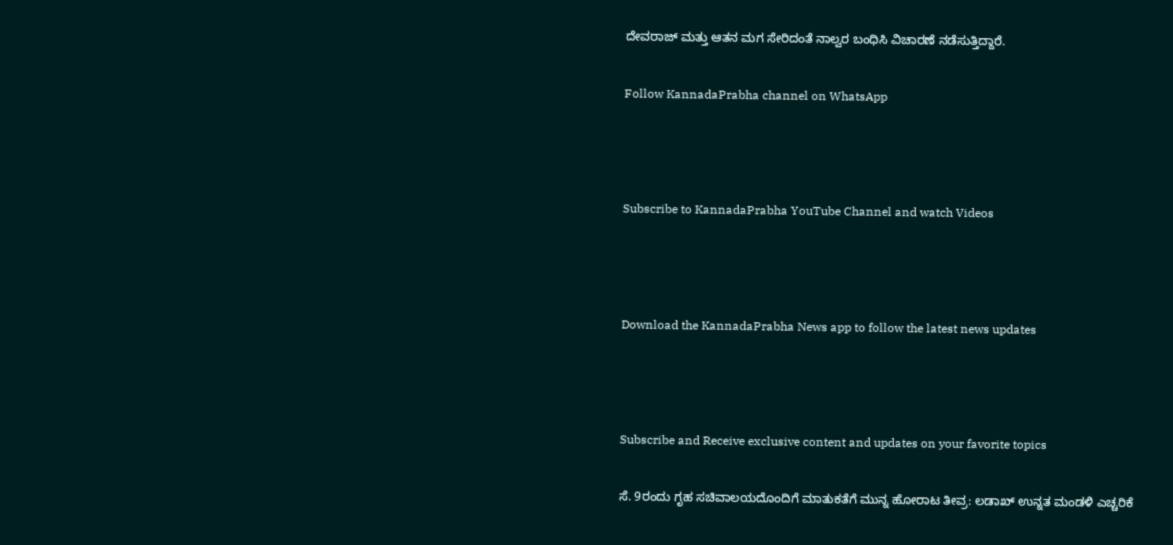ದೇವರಾಜ್ ಮತ್ತು ಆತನ ಮಗ ಸೇರಿದಂತೆ ನಾಲ್ವರ ಬಂಧಿಸಿ ವಿಚಾರಣೆ ನಡೆಸುತ್ತಿದ್ದಾರೆ.

Follow KannadaPrabha channel on WhatsApp



Subscribe to KannadaPrabha YouTube Channel and watch Videos



Download the KannadaPrabha News app to follow the latest news updates



Subscribe and Receive exclusive content and updates on your favorite topics

ಸೆ. 9ರಂದು ಗೃಹ ಸಚಿವಾಲಯದೊಂದಿಗೆ ಮಾತುಕತೆಗೆ ಮುನ್ನ ಹೋರಾಟ ತೀವ್ರ: ಲಡಾಖ್ ಉನ್ನತ ಮಂಡಳಿ ಎಚ್ಚರಿಕೆ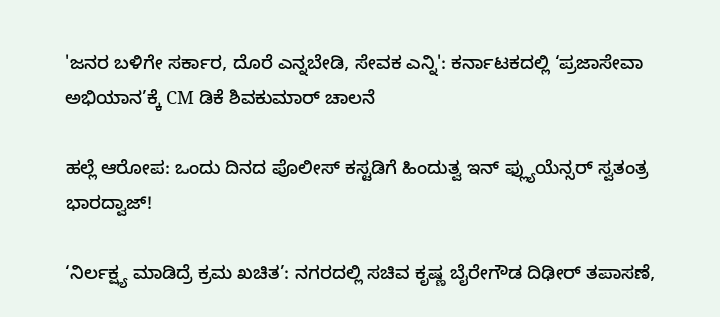'ಜನರ ಬಳಿಗೇ ಸರ್ಕಾರ, ದೊರೆ ಎನ್ನಬೇಡಿ, ಸೇವಕ ಎನ್ನಿ': ಕರ್ನಾಟಕದಲ್ಲಿ ‘ಪ್ರಜಾಸೇವಾ ಅಭಿಯಾನ’ಕ್ಕೆ CM ಡಿಕೆ ಶಿವಕುಮಾರ್ ಚಾಲನೆ

ಹಲ್ಲೆ ಆರೋಪ: ಒಂದು ದಿನದ ಪೊಲೀಸ್ ಕಸ್ಟಡಿಗೆ ಹಿಂದುತ್ವ ಇನ್ ಫ್ಲ್ಯುಯೆನ್ಸರ್ ಸ್ವತಂತ್ರ ಭಾರದ್ವಾಜ್‌!

‘ನಿರ್ಲಕ್ಷ್ಯ ಮಾಡಿದ್ರೆ ಕ್ರಮ ಖಚಿತ’: ನಗರದಲ್ಲಿ ಸಚಿವ ಕೃಷ್ಣ ಬೈರೇಗೌಡ ದಿಢೀರ್ ತಪಾಸಣೆ,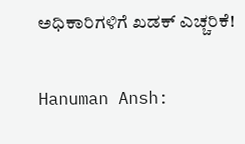ಅಧಿಕಾರಿಗಳಿಗೆ ಖಡಕ್ ಎಚ್ಚರಿಕೆ!

Hanuman Ansh: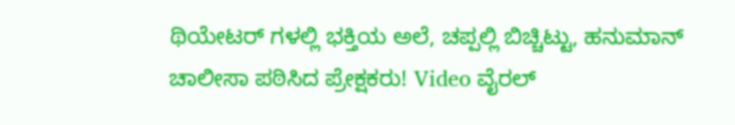ಥಿಯೇಟರ್ ಗಳಲ್ಲಿ ಭಕ್ತಿಯ ಅಲೆ, ಚಪ್ಪಲ್ಲಿ ಬಿಚ್ಚಿಟ್ಟು, ಹನುಮಾನ್ ಚಾಲೀಸಾ ಪಠಿಸಿದ ಪ್ರೇಕ್ಷಕರು! Video ವೈರಲ್